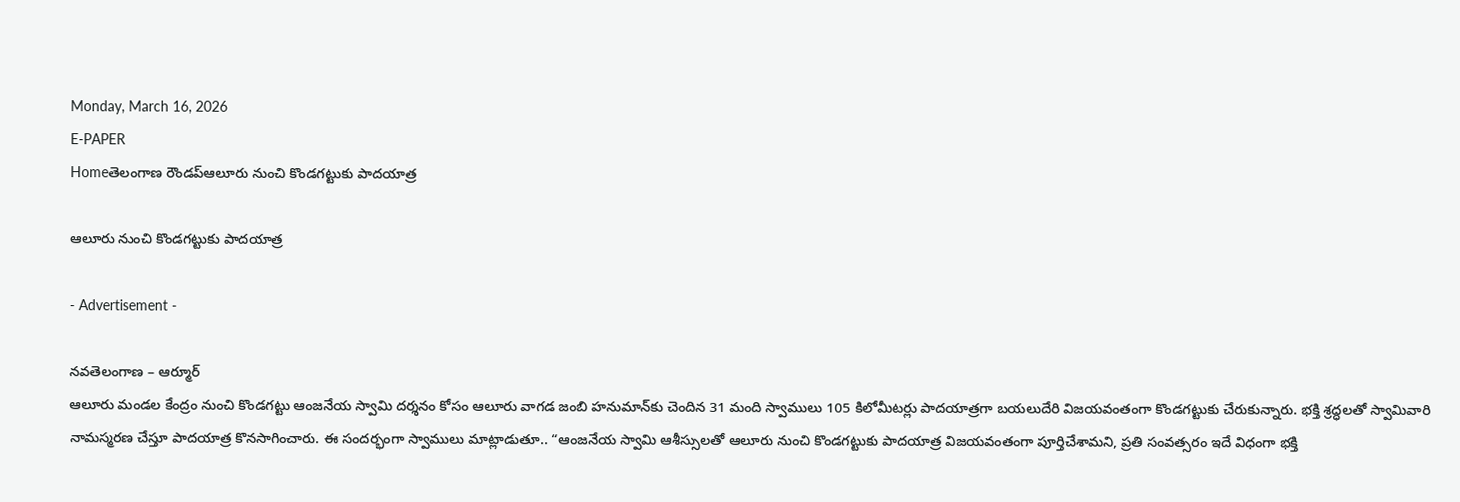Monday, March 16, 2026
E-PAPER
Homeతెలంగాణ రౌండప్ఆలూరు నుంచి కొండగట్టుకు పాదయాత్ర

ఆలూరు నుంచి కొండగట్టుకు పాదయాత్ర

- Advertisement -

నవతెలంగాణ – ఆర్మూర్
ఆలూరు మండల కేంద్రం నుంచి కొండగట్టు ఆంజనేయ స్వామి దర్శనం కోసం ఆలూరు వాగడ జంబి హనుమాన్‌కు చెందిన 31 మంది స్వాములు 105 కిలోమీటర్లు పాదయాత్రగా బయలుదేరి విజయవంతంగా కొండగట్టుకు చేరుకున్నారు. భక్తి శ్రద్ధలతో స్వామివారి నామస్మరణ చేస్తూ పాదయాత్ర కొనసాగించారు. ఈ సందర్భంగా స్వాములు మాట్లాడుతూ.. “ఆంజనేయ స్వామి ఆశీస్సులతో ఆలూరు నుంచి కొండగట్టుకు పాదయాత్ర విజయవంతంగా పూర్తిచేశామని, ప్రతి సంవత్సరం ఇదే విధంగా భక్తి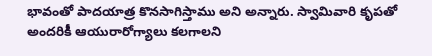భావంతో పాదయాత్ర కొనసాగిస్తాము అని అన్నారు. స్వామివారి కృపతో అందరికీ ఆయురారోగ్యాలు కలగాలని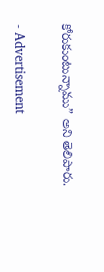కోరుకుంటున్నాము” అని తెలిపారు.

- Advertisement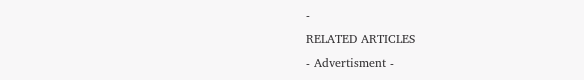-
RELATED ARTICLES
- Advertisment -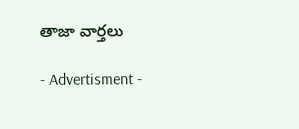తాజా వార్తలు

- Advertisment -